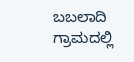ಬಬಲಾದಿ ಗ್ರಾಮದಲ್ಲಿ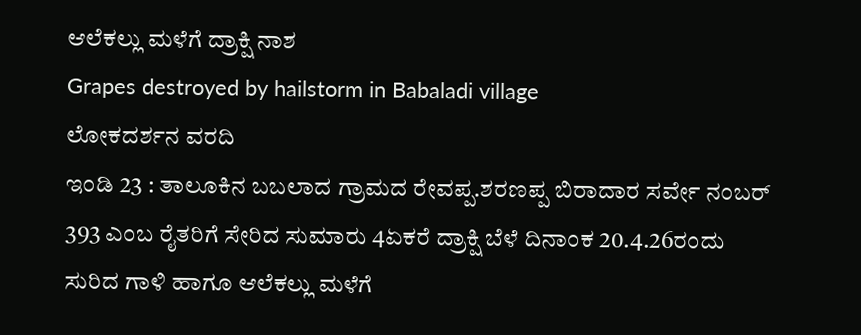ಆಲೆಕಲ್ಲು ಮಳೆಗೆ ದ್ರಾಕ್ಷಿ ನಾಶ
Grapes destroyed by hailstorm in Babaladi village
ಲೋಕದರ್ಶನ ವರದಿ
ಇಂಡಿ 23 : ತಾಲೂಕಿನ ಬಬಲಾದ ಗ್ರಾಮದ ರೇವಪ್ಪ.ಶರಣಪ್ಪ ಬಿರಾದಾರ ಸರ್ವೇ ನಂಬರ್ 393 ಎಂಬ ರೈತರಿಗೆ ಸೇರಿದ ಸುಮಾರು 4ಏಕರೆ ದ್ರಾಕ್ಷಿ ಬೆಳೆ ದಿನಾಂಕ 20.4.26ರಂದು ಸುರಿದ ಗಾಳಿ ಹಾಗೂ ಆಲೆಕಲ್ಲು ಮಳೆಗೆ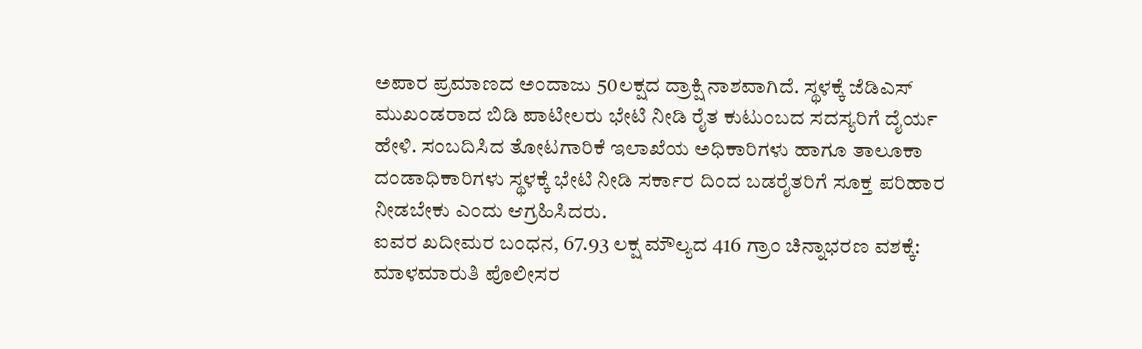ಅಪಾರ ಪ್ರಮಾಣದ ಅಂದಾಜು 50ಲಕ್ಷದ ದ್ರಾಕ್ಷಿ ನಾಶವಾಗಿದೆ. ಸ್ಥಳಕ್ಕೆ ಜೆಡಿಎಸ್ ಮುಖಂಡರಾದ ಬಿಡಿ ಪಾಟೀಲರು ಭೇಟಿ ನೀಡಿ ರೈತ ಕುಟುಂಬದ ಸದಸ್ಯರಿಗೆ ದೈರ್ಯ ಹೇಳಿ. ಸಂಬದಿಸಿದ ತೋಟಗಾರಿಕೆ ಇಲಾಖೆಯ ಅಧಿಕಾರಿಗಳು ಹಾಗೂ ತಾಲೂಕಾ ದಂಡಾಧಿಕಾರಿಗಳು ಸ್ಥಳಕ್ಕೆ ಭೇಟಿ ನೀಡಿ ಸರ್ಕಾರ ದಿಂದ ಬಡರೈತರಿಗೆ ಸೂಕ್ತ ಪರಿಹಾರ ನೀಡಬೇಕು ಎಂದು ಆಗ್ರಹಿಸಿದರು.
ಐವರ ಖದೀಮರ ಬಂಧನ, 67.93 ಲಕ್ಷ ಮೌಲ್ಯದ 416 ಗ್ರಾಂ ಚಿನ್ನಾಭರಣ ವಶಕ್ಕೆ: ಮಾಳಮಾರುತಿ ಪೊಲೀಸರ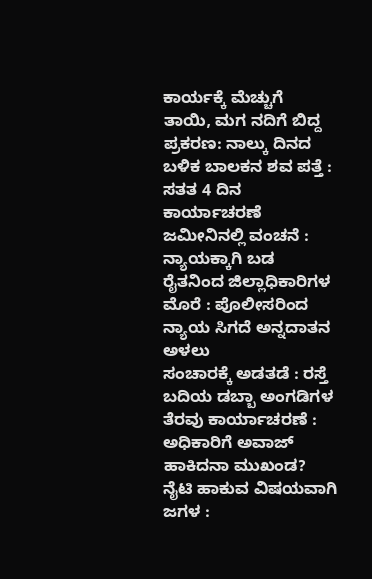ಕಾರ್ಯಕ್ಕೆ ಮೆಚ್ಚುಗೆ
ತಾಯಿ, ಮಗ ನದಿಗೆ ಬಿದ್ದ ಪ್ರಕರಣ: ನಾಲ್ಕು ದಿನದ ಬಳಿಕ ಬಾಲಕನ ಶವ ಪತ್ತೆ : ಸತತ 4 ದಿನ ಕಾರ್ಯಾಚರಣೆ
ಜಮೀನಿನಲ್ಲಿ ವಂಚನೆ : ನ್ಯಾಯಕ್ಕಾಗಿ ಬಡ ರೈತನಿಂದ ಜಿಲ್ಲಾಧಿಕಾರಿಗಳ ಮೊರೆ : ಪೊಲೀಸರಿಂದ ನ್ಯಾಯ ಸಿಗದೆ ಅನ್ನದಾತನ ಅಳಲು
ಸಂಚಾರಕ್ಕೆ ಅಡತಡೆ : ರಸ್ತೆ ಬದಿಯ ಡಬ್ಬಾ ಅಂಗಡಿಗಳ ತೆರವು ಕಾರ್ಯಾಚರಣೆ : ಅಧಿಕಾರಿಗೆ ಅವಾಜ್ ಹಾಕಿದನಾ ಮುಖಂಡ?
ನೈಟಿ ಹಾಕುವ ವಿಷಯವಾಗಿ ಜಗಳ :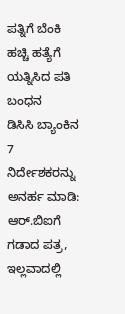ಪತ್ನಿಗೆ ಬೆಂಕಿ ಹಚ್ಚಿ ಹತ್ಯೆಗೆ ಯತ್ನಿಸಿದ ಪತಿ ಬಂಧನ
ಡಿಸಿಸಿ ಬ್ಯಾಂಕಿನ 7 ನಿರ್ದೇಶಕರನ್ನು ಅನರ್ಹ ಮಾಡಿ: ಆರ್.ಬಿಐಗೆ ಗಡಾದ ಪತ್ರ, ಇಲ್ಲವಾದಲ್ಲಿ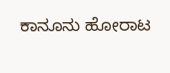ಕಾನೂನು ಹೋರಾಟ